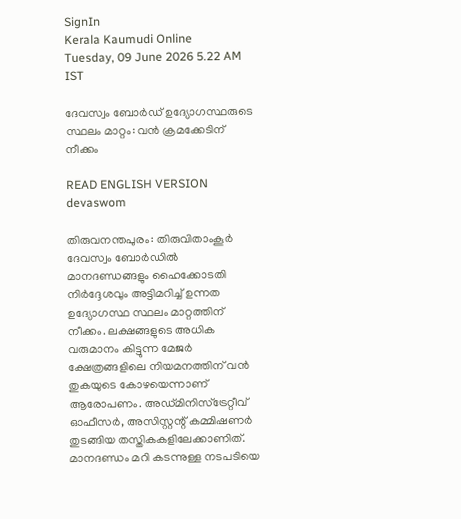SignIn
Kerala Kaumudi Online
Tuesday, 09 June 2026 5.22 AM IST

ദേവസ്വം ബോർഡ് ഉദ്യോഗസ്ഥരുടെ സ്ഥലം മാറ്റം: വൻ ക്രമക്കേടിന് നീക്കം

READ ENGLISH VERSION
devaswom

തിരുവനന്തപുരം: തിരുവിതാംകൂർ ദേവസ്വം ബോർഡിൽ മാനദണ്ഡങ്ങളും ഹൈക്കോടതി നിർദ്ദേശവും അട്ടിമറിച്ച് ഉന്നത ഉദ്യോഗസ്ഥ സ്ഥലം മാറ്റത്തിന് നീക്കം. ലക്ഷങ്ങളുടെ അധിക വരുമാനം കിട്ടുന്ന മേജർ ക്ഷേത്രങ്ങളിലെ നിയമനത്തിന് വൻ തുകയുടെ കോഴയെന്നാണ് ആരോപണം. അഡ്മിനിസ്‌ട്രേറ്റീവ് ഓഫീസർ, അസിസ്റ്റന്റ് കമ്മിഷണർ തുടങ്ങിയ തസ്തികകളിലേക്കാണിത്. മാനദണ്ഡം മറി കടന്നുള്ള നടപടിയെ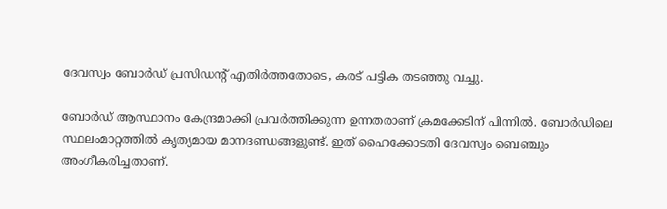ദേവസ്വം ബോർഡ് പ്രസിഡന്റ് എതിർത്തതോടെ, കരട് പട്ടിക തടഞ്ഞു വച്ചു.

ബോർഡ് ആസ്ഥാനം കേന്ദ്രമാക്കി പ്രവർത്തിക്കുന്ന ഉന്നതരാണ് ക്രമക്കേടിന് പിന്നിൽ. ബോർഡിലെ സ്ഥലംമാറ്റത്തിൽ കൃത്യമായ മാനദണ്ഡങ്ങളുണ്ട്. ഇത് ഹൈക്കോടതി ദേവസ്വം ബെഞ്ചും അംഗീകരിച്ചതാണ്.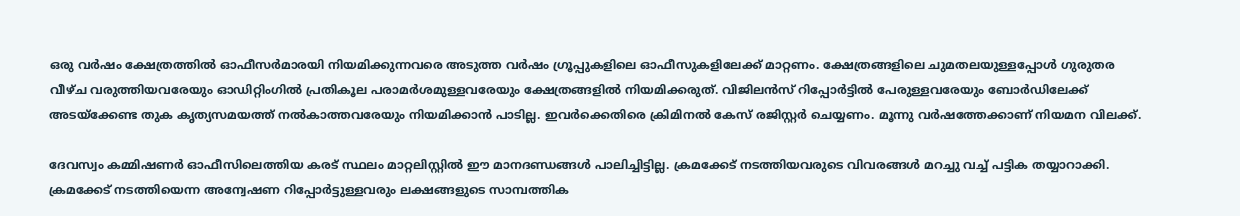ഒരു വർഷം ക്ഷേത്രത്തിൽ ഓഫീസർമാരയി നിയമിക്കുന്നവരെ അടുത്ത വർഷം ഗ്രൂപ്പുകളിലെ ഓഫീസുകളിലേക്ക് മാറ്റണം. ക്ഷേത്രങ്ങളിലെ ചുമതലയുള്ളപ്പോൾ ഗുരുതര വീഴ്ച വരുത്തിയവരേയും ഓഡിറ്റിംഗിൽ പ്രതികൂല പരാമർശമുള്ളവരേയും ക്ഷേത്രങ്ങളിൽ നിയമിക്കരുത്. വിജിലൻസ് റിപ്പോർട്ടിൽ പേരുള്ളവരേയും ബോർഡിലേക്ക് അടയ്‌ക്കേണ്ട തുക കൃത്യസമയത്ത് നൽകാത്തവരേയും നിയമിക്കാൻ പാടില്ല. ഇവർക്കെതിരെ ക്രിമിനൽ കേസ് രജിസ്റ്റർ ചെയ്യണം. മൂന്നു വർഷത്തേക്കാണ് നിയമന വിലക്ക്.

ദേവസ്വം കമ്മിഷണർ ഓഫീസിലെത്തിയ കരട് സ്ഥലം മാറ്റലിസ്റ്റിൽ ഈ മാനദണ്ഡങ്ങൾ പാലിച്ചിട്ടില്ല. ക്രമക്കേട് നടത്തിയവരുടെ വിവരങ്ങൾ മറച്ചു വച്ച് പട്ടിക തയ്യാറാക്കി. ക്രമക്കേട് നടത്തിയെന്ന അന്വേഷണ റിപ്പോർട്ടുള്ളവരും ലക്ഷങ്ങളുടെ സാമ്പത്തിക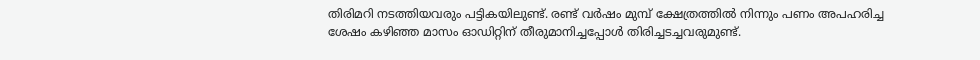തിരിമറി നടത്തിയവരും പട്ടികയിലുണ്ട്. രണ്ട് വർഷം മുമ്പ് ക്ഷേത്രത്തിൽ നിന്നും പണം അപഹരിച്ച ശേഷം കഴിഞ്ഞ മാസം ഓഡിറ്റിന് തീരുമാനിച്ചപ്പോൾ തിരിച്ചടച്ചവരുമുണ്ട്.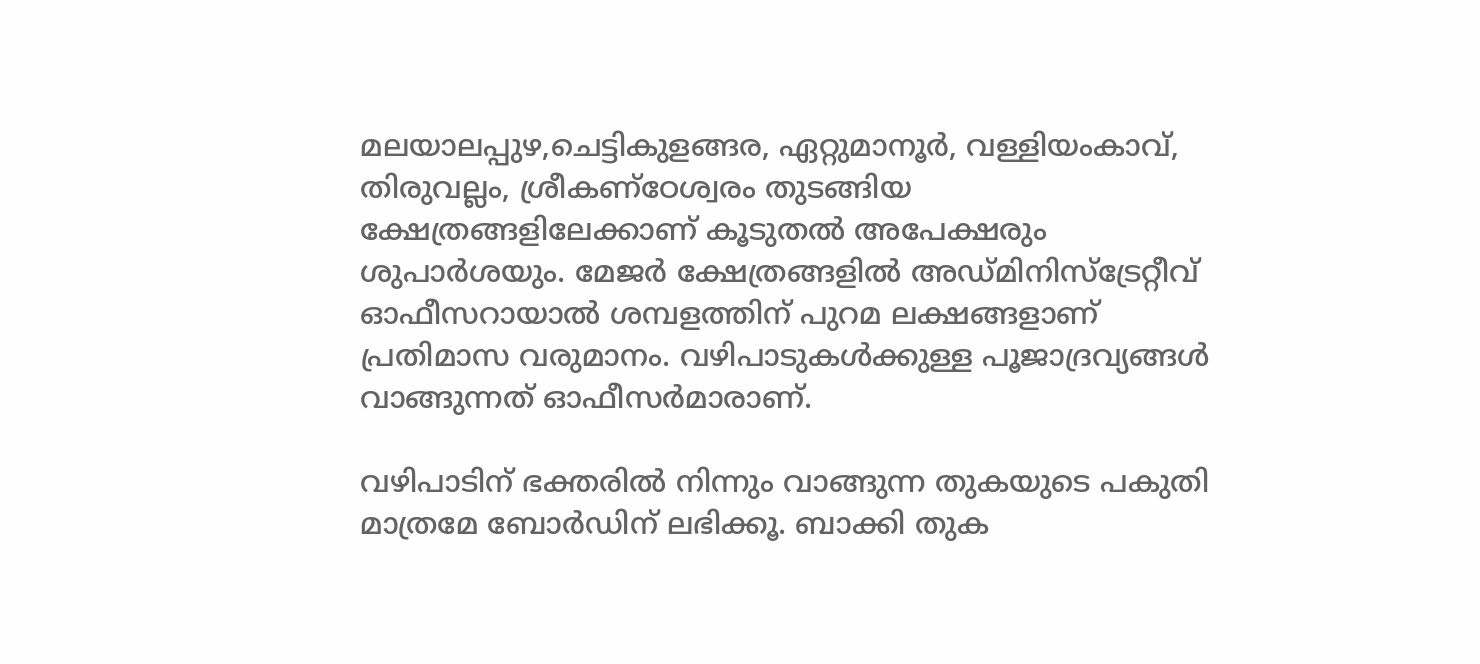മലയാലപ്പുഴ,ചെട്ടികുളങ്ങര, ഏറ്റുമാനൂർ, വള്ളിയംകാവ്, തിരുവല്ലം, ശ്രീകണ്‌ഠേശ്വരം തുടങ്ങിയ ക്ഷേത്രങ്ങളിലേക്കാണ് കൂടുതൽ അപേക്ഷരും ശുപാർശയും. മേജർ ക്ഷേത്രങ്ങളിൽ അഡ്മിനിസ്‌ട്രേറ്റീവ് ഓഫീസറായാൽ ശമ്പളത്തിന് പുറമ ലക്ഷങ്ങളാണ് പ്രതിമാസ വരുമാനം. വഴിപാടുകൾക്കുള്ള പൂജാദ്രവ്യങ്ങൾ വാങ്ങുന്നത് ഓഫീസർമാരാണ്.

വഴിപാടിന് ഭക്തരിൽ നിന്നും വാങ്ങുന്ന തുകയുടെ പകുതി മാത്രമേ ബോർഡിന് ലഭിക്കൂ. ബാക്കി തുക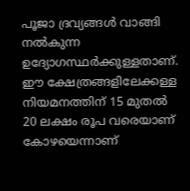പൂജാ ദ്രവ്യങ്ങൾ വാങ്ങി നൽകുന്ന ഉദ്യോഗസ്ഥർക്കുള്ളതാണ്. ഈ ക്ഷേത്രങ്ങളിലേക്കള്ള നിയമനത്തിന് 15 മുതൽ 20 ലക്ഷം രൂപ വരെയാണ് കോഴയെന്നാണ്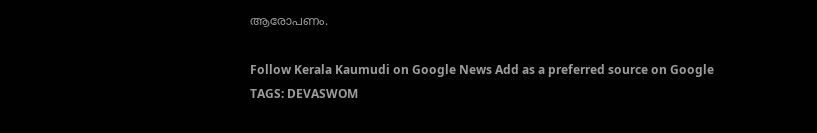ആരോപണം.

Follow Kerala Kaumudi on Google News Add as a preferred source on Google
TAGS: DEVASWOM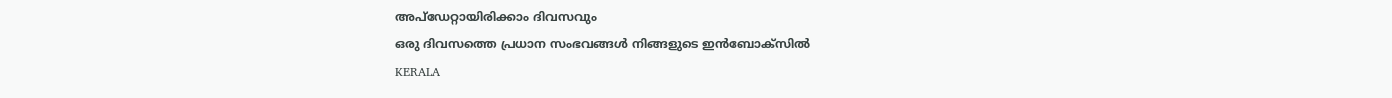അപ്ഡേറ്റായിരിക്കാം ദിവസവും
ഒരു ദിവസത്തെ പ്രധാന സംഭവങ്ങൾ നിങ്ങളുടെ ഇൻബോക്സിൽ
KERALA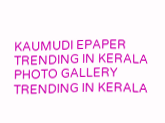KAUMUDI EPAPER
TRENDING IN KERALA
PHOTO GALLERY
TRENDING IN KERALA